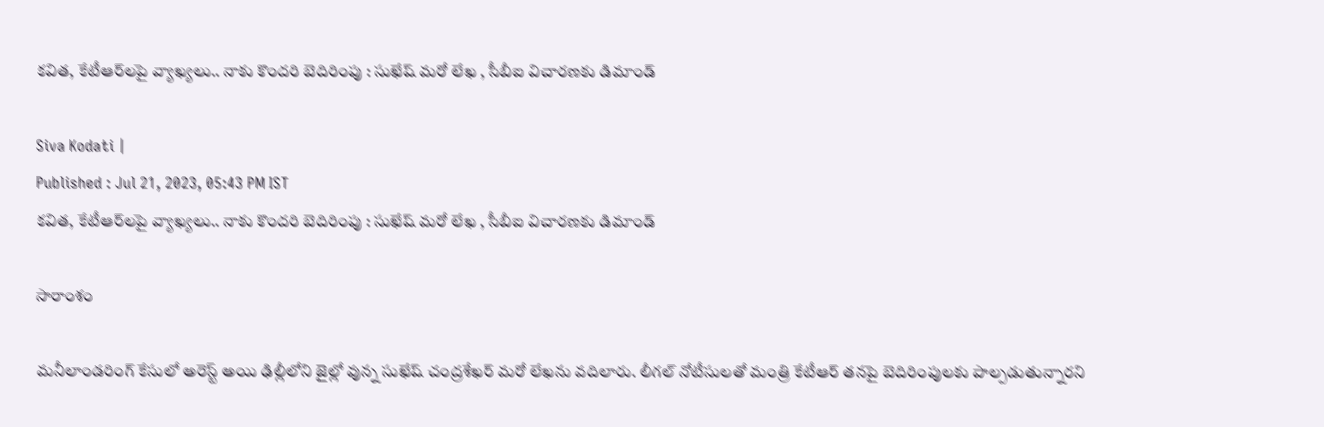కవిత, కేటీఆర్‌లపై వ్యాఖ్యలు.. నాకు కొందరి బెదిరింపు : సుఖేష్ మరో లేఖ , సీబీఐ విచారణకు డిమాండ్

Siva Kodati |
Published : Jul 21, 2023, 05:43 PM IST
కవిత, కేటీఆర్‌లపై వ్యాఖ్యలు.. నాకు కొందరి బెదిరింపు : సుఖేష్ మరో లేఖ , సీబీఐ విచారణకు డిమాండ్

సారాంశం

మనీలాండరింగ్ కేసులో అరెస్ట్ అయి ఢిల్లీలోని జైల్లో వున్న సుఖేష్ చంద్రశేఖర్ మరో లేఖను వదిలారు. లీగల్ నోటీసులతో మంత్రి కేటీఆర్ తనపై బెదిరింపులకు పాల్పడుతున్నారని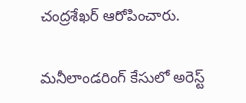చంద్రశేఖర్ ఆరోపించారు.

మనీలాండరింగ్ కేసులో అరెస్ట్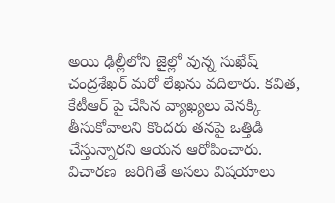అయి ఢిల్లీలోని జైల్లో వున్న సుఖేష్ చంద్రశేఖర్ మరో లేఖను వదిలారు. కవిత, కేటీఆర్ పై చేసిన వ్యాఖ్యలు వెనక్కి తీసుకోవాలని కొందరు తనపై ఒత్తిడి చేస్తున్నారని ఆయన ఆరోపించారు. విచారణ  జరిగితే అసలు విషయాలు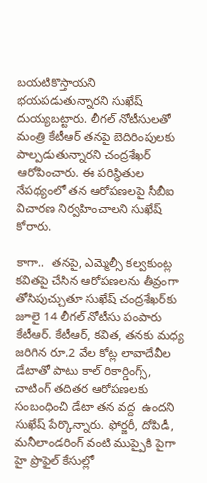బయటికొస్తాయని భయపడుతున్నారని సుఖేష్ దుయ్యబట్టారు. లీగల్ నోటీసులతో మంత్రి కేటీఆర్ తనపై బెదిరింపులకు పాల్పడుతున్నారని చంద్రశేఖర్ ఆరోపించారు. ఈ పరిస్ధితుల నేపథ్యంలో తన ఆరోపణలపై సీబీఐ విచారణ నిర్వహించాలని సుఖేష్ కోరారు.

కాగా..  తనపై, ఎమ్మెల్సీ క‌ల్వ‌కుంట్ల కవితపై చేసిన ఆరోపణలను తీవ్రంగా తోసిపుచ్చుతూ సుఖేష్ చంద్రశేఖర్‌కు జూలై 14 లీగల్ నోటీసు పంపారు కేటీఆర్. కేటీఆర్, కవిత, తనకు మధ్య జరిగిన రూ.2 వేల కోట్ల లావాదేవీల డేటాతో పాటు కాల్ రికార్డింగ్స్, చాటింగ్ తదితర ఆరోపణలకు సంబంధించి డేటా తన వద్ద  ఉంద‌ని సుఖేష్ పేర్కొన్నారు. ఫోర్జరీ, దోపిడీ, మనీలాండరింగ్ వంటి ముప్పైకి పైగా హై ప్రొఫైల్ కేసుల్లో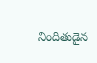నిందితుడైన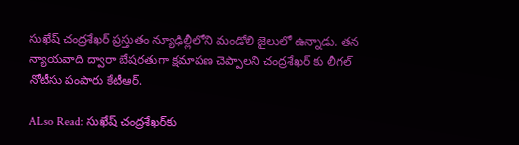సుఖేష్ చంద్రశేఖర్ ప్రస్తుతం న్యూఢిల్లీలోని మండోలి జైలులో ఉన్నాడు. తన న్యాయవాది ద్వారా బేషరతుగా క్షమాపణ చెప్పాలని చంద్రశేఖర్ కు లీగల్ నోటీసు పంపారు కేటీఆర్.

ALso Read: సుఖేష్ చంద్రశేఖర్‌కు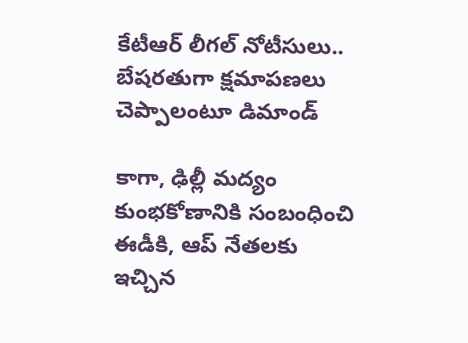కేటీఆర్ లీగల్ నోటీసులు.. బేషరతుగా క్షమాపణలు చెప్పాలంటూ డిమాండ్

కాగా, ఢిల్లీ మద్యం కుంభకోణానికి సంబంధించి ఈడీకి, ఆప్ నేతలకు ఇచ్చిన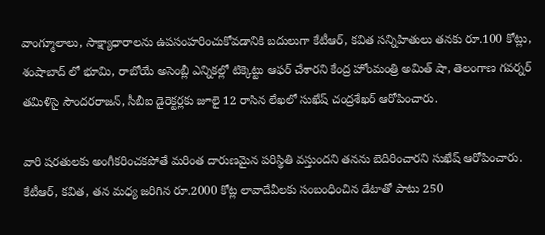వాంగ్మూలాలు, సాక్ష్యాధారాలను ఉపసంహరించుకోవడానికి బదులుగా కేటీఆర్, కవిత సన్నిహితులు తనకు రూ.100 కోట్లు, శంషాబాద్ లో భూమి, రాబోయే అసెంబ్లీ ఎన్నికల్లో టిక్కెట్టు ఆఫర్ చేశారని కేంద్ర హోంమంత్రి అమిత్ షా, తెలంగాణ గవర్నర్ తమిళిసై సౌందరరాజన్, సీబీఐ డైరెక్టర్లకు జూలై 12 రాసిన లేఖలో సుఖేష్ చంద్ర‌శేఖ‌ర్ ఆరోపించారు.

వారి షరతులకు అంగీకరించకపోతే మరింత దారుణమైన పరిస్థితి వస్తుందని తనను బెదిరించారని సుఖేష్ ఆరోపించారు. కేటీఆర్, కవిత, తన మధ్య జరిగిన రూ.2000 కోట్ల లావాదేవీలకు సంబంధించిన డేటాతో పాటు 250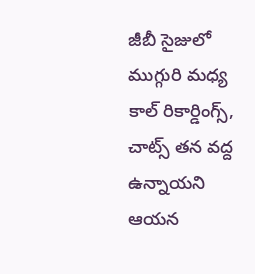జీబీ సైజులో ముగ్గురి మధ్య కాల్ రికార్డింగ్స్, చాట్స్ తన వద్ద ఉన్నాయని ఆయన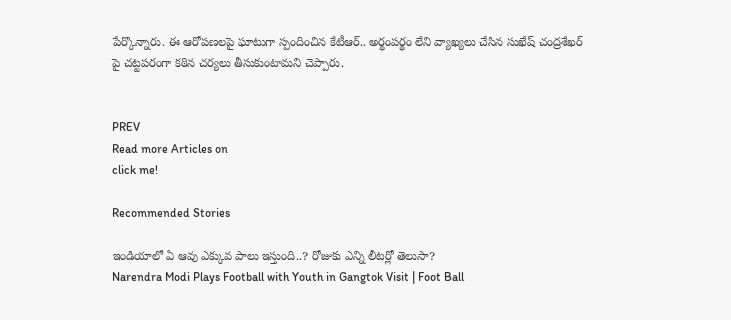పేర్కొన్నారు. ఈ ఆరోపణలపై ఘాటుగా స్పందించిన కేటీఆర్.. అర్థంపర్థం లేని వ్యాఖ్యలు చేసిన సుఖేష్ చంద్ర‌శేఖ‌ర్ పై చట్టపరంగా కఠిన చర్యలు తీసుకుంటామని చెప్పారు.


PREV
Read more Articles on
click me!

Recommended Stories

ఇండియాలో ఏ ఆవు ఎక్కువ పాలు ఇస్తుంది..? రోజుకు ఎన్ని లీటర్లో తెలుసా?
Narendra Modi Plays Football with Youth in Gangtok Visit | Foot Ball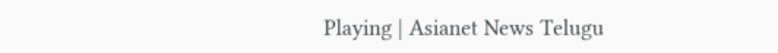Playing | Asianet News Telugu